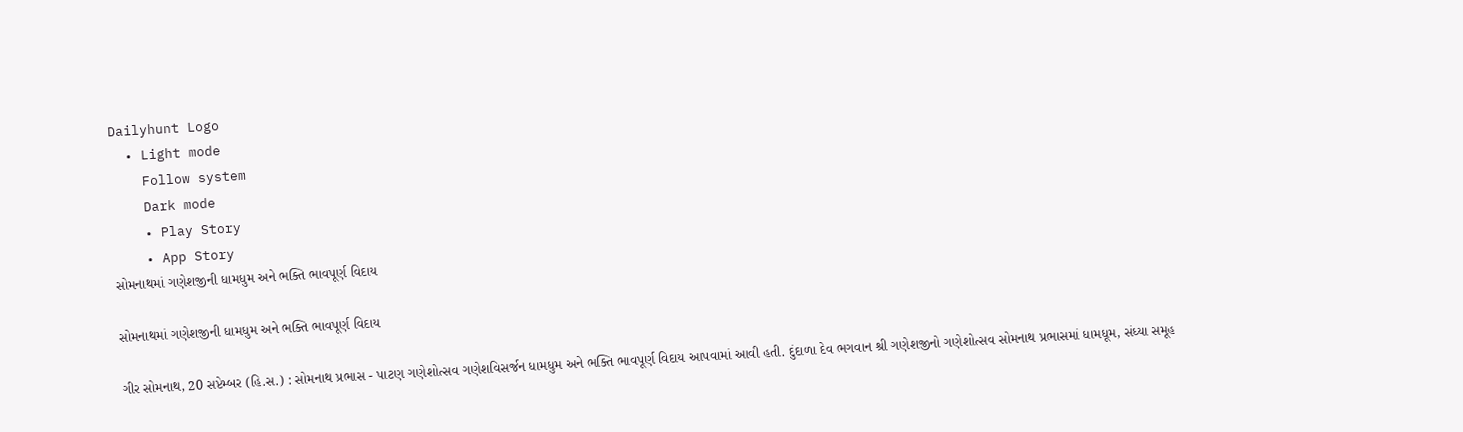Dailyhunt Logo
  • Light mode
    Follow system
    Dark mode
    • Play Story
    • App Story
સોમનાથમાં ગણેશજીની ધામધુમ અને ભક્તિ ભાવપૂર્ણ વિદાય

સોમનાથમાં ગણેશજીની ધામધુમ અને ભક્તિ ભાવપૂર્ણ વિદાય

ગીર સોમનાથ, 20 સપ્ટેમ્બર (હિ.સ.) : સોમનાથ પ્રભાસ - પાટણ ગણેશોત્સવ ગણેશવિસર્જન ધામધુમ અને ભક્તિ ભાવપૂર્ણ વિદાય આપવામાં આવી હતી. દુંદાળા દેવ ભગવાન શ્રી ગણેશજીનો ગણેશોત્સવ સોમનાથ પ્રભાસમાં ધામધૂમ, સંધ્યા સમૂહ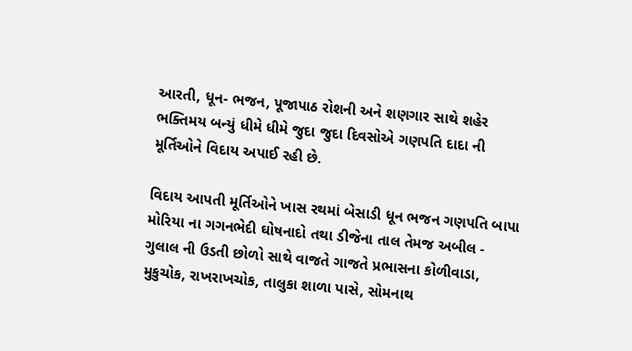આરતી, ધૂન- ભજન, પૂજાપાઠ રોશની અને શણગાર સાથે શહેર ભક્તિમય બન્યું ધીમે ધીમે જુદા જુદા દિવસોએ ગણપતિ દાદા ની મૂર્તિઓને વિદાય અપાઈ રહી છે.

વિદાય આપતી મૂર્તિઓને ખાસ રથમાં બેસાડી ધૂન ભજન ગણપતિ બાપા મોરિયા ના ગગનભેદી ઘોષનાદો તથા ડીજેના તાલ તેમજ અબીલ - ગુલાલ ની ઉડતી છોળો સાથે વાજતે ગાજતે પ્રભાસના કોળીવાડા, મુકુચોક, રાખરાખચોક, તાલુકા શાળા પાસે, સોમનાથ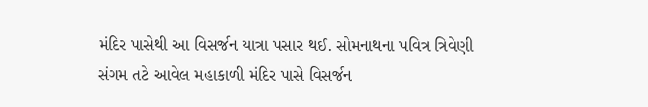મંદિર પાસેથી આ વિસર્જન યાત્રા પસાર થઈ. સોમનાથના પવિત્ર ત્રિવેણી સંગમ તટે આવેલ મહાકાળી મંદિર પાસે વિસર્જન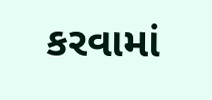કરવામાં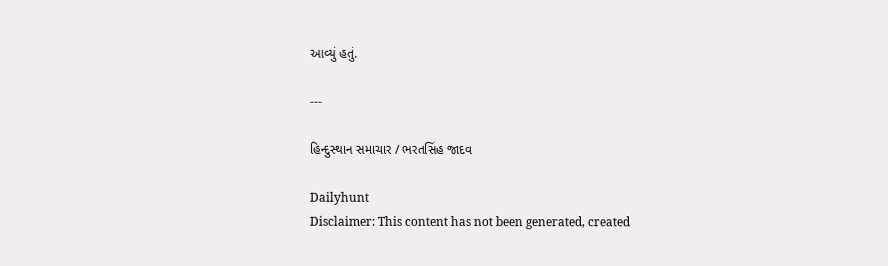આવ્યું હતું.

---

હિન્દુસ્થાન સમાચાર / ભરતસિંહ જાદવ

Dailyhunt
Disclaimer: This content has not been generated, created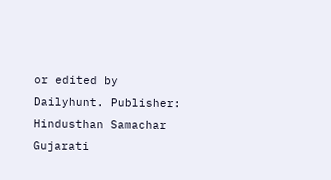or edited by Dailyhunt. Publisher: Hindusthan Samachar Gujarati